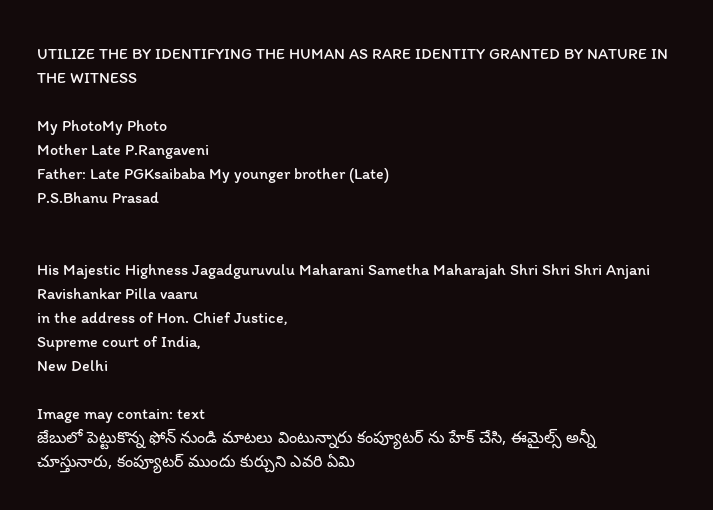UTILIZE THE BY IDENTIFYING THE HUMAN AS RARE IDENTITY GRANTED BY NATURE IN THE WITNESS

My PhotoMy Photo
Mother Late P.Rangaveni
Father: Late PGKsaibaba My younger brother (Late)
P.S.Bhanu Prasad


His Majestic Highness Jagadguruvulu Maharani Sametha Maharajah Shri Shri Shri Anjani Ravishankar Pilla vaaru
in the address of Hon. Chief Justice,
Supreme court of India,
New Delhi

Image may contain: text
జేబులో పెట్టుకొన్న ఫోన్ నుండి మాటలు వింటున్నారు కంప్యూటర్ ను హేక్ చేసి, ఈమైల్స్ అన్నీ చూస్తునారు, కంప్యూటర్ ముందు కుర్చుని ఎవరి ఏమి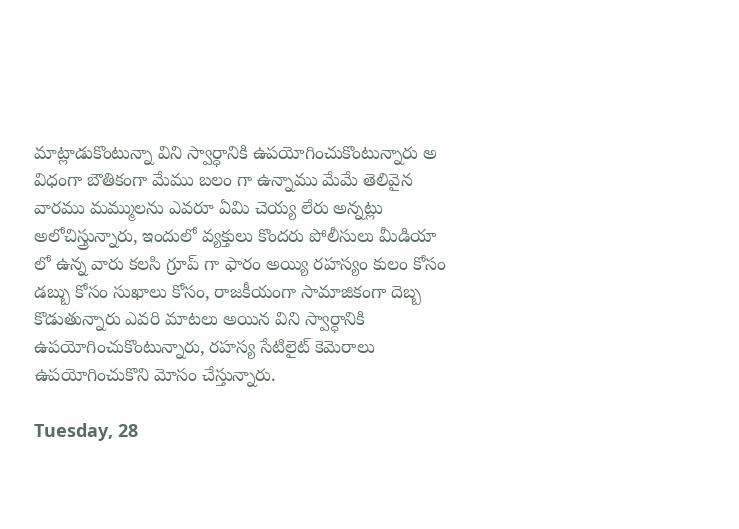మాట్లాడుకొంటున్నా విని స్వార్ధానికి ఉపయోగించుకొంటున్నారు అ విధంగా బౌతికంగా మేము బలం గా ఉన్నాము మేమే తెలివైన వారము మమ్ములను ఎవరూ ఏమి చెయ్య లేరు అన్నట్లు అలోచిస్త్రున్నారు, ఇందులో వ్యక్తులు కొందరు పోలీసులు మీడియా లో ఉన్న వారు కలసి గ్రూప్ గా ఫారం అయ్యి రహస్యం కులం కోసం డబ్బు కోసం సుఖాలు కోసం, రాజకీయంగా సామాజికంగా దెబ్బ కొడుతున్నారు ఎవరి మాటలు అయిన విని స్వార్ధానికి ఉపయోగించుకొంటున్నారు, రహస్య సేటిలైట్ కెమెరాలు ఉపయోగించుకొని మోసం చేస్తున్నారు.

Tuesday, 28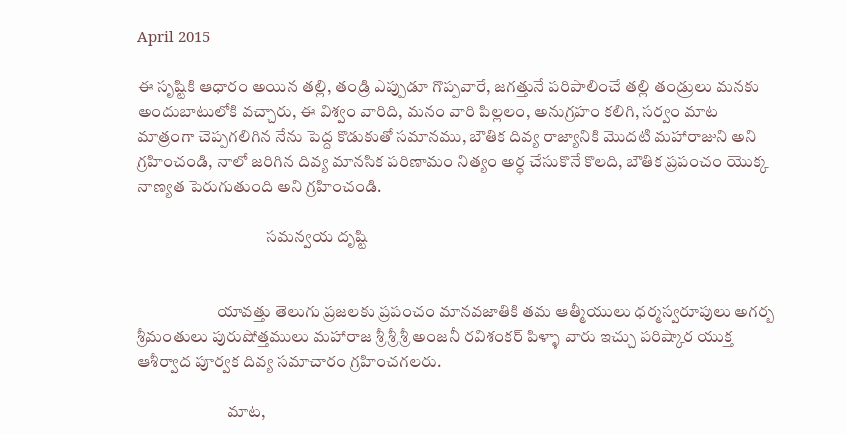April 2015

ఈ సృష్టికి ఆధారం అయిన తల్లి, తండ్రి ఎప్పుడూ గొప్పవారే, జగత్తునే పరిపాలించే తల్లి తండ్రులు మనకు అందుబాటులోకి వచ్చారు, ఈ విశ్వం వారిది, మనం వారి పిల్లలం, అనుగ్రహం కలిగి, సర్వం మాట మాత్రంగా చెప్పగలిగిన నేను పెద్ద కొడుకుతో సమానము, బౌతిక దివ్య రాజ్యానికి మొదటి మహారాజుని అని గ్రహించండి, నాలో జరిగిన దివ్య మానసిక పరిణామం నిత్యం అర్ధ చేసుకొనే కొలది, బౌతిక ప్రపంచం యొక్క నాణ్యత పెరుగుతుంది అని గ్రహించండి.

                                       సమన్వయ దృష్టి


                        యావత్తు తెలుగు ప్రజలకు ప్రపంచం మానవజాతికి తమ ఆత్మీయులు ధర్మస్వరూపులు అగర్బ శ్రీమంతులు పురుషోత్తములు మహారాజ శ్రీ శ్రీ శ్రీ అంజనీ రవిశంకర్ పిళ్ళా వారు ఇచ్చు పరిష్కార యుక్త ఆశీర్వాద పూర్వక దివ్య సమాచారం గ్రహించగలరు.

                           మాట,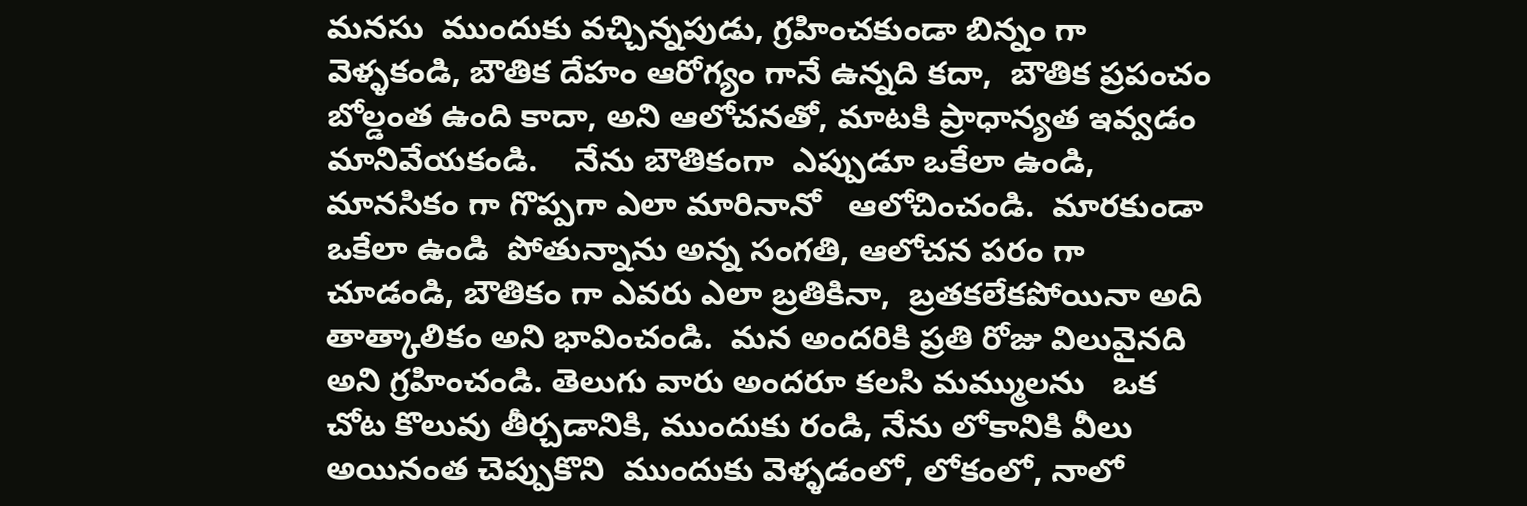మనసు  ముందుకు వచ్చిన్నపుడు, గ్రహించకుండా బిన్నం గా వెళ్ళకండి, బౌతిక దేహం ఆరోగ్యం గానే ఉన్నది కదా,  బౌతిక ప్రపంచం బోల్డంత ఉంది కాదా, అని ఆలోచనతో, మాటకి ప్రాధాన్యత ఇవ్వడం   మానివేయకండి.    నేను బౌతికంగా  ఎప్పుడూ ఒకేలా ఉండి, మానసికం గా గొప్పగా ఎలా మారినానో   ఆలోచించండి.  మారకుండా ఒకేలా ఉండి  పోతున్నాను అన్న సంగతి, ఆలోచన పరం గా చూడండి, బౌతికం గా ఎవరు ఎలా బ్రతికినా,  బ్రతకలేకపోయినా అది తాత్కాలికం అని భావించండి.  మన అందరికి ప్రతి రోజు విలువైనది అని గ్రహించండి. తెలుగు వారు అందరూ కలసి మమ్ములను   ఒక చోట కొలువు తీర్చడానికి, ముందుకు రండి, నేను లోకానికి వీలు అయినంత చెప్పుకొని  ముందుకు వెళ్ళడంలో, లోకంలో, నాలో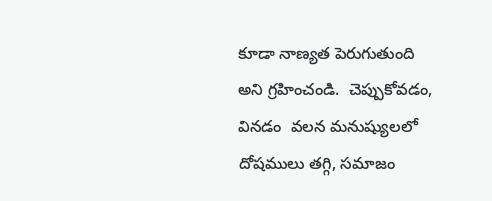కూడా నాణ్యత పెరుగుతుంది అని గ్రహించండి.  చెప్పుకోవడం, వినడం  వలన మనుష్యులలో  దోషములు తగ్గి, సమాజం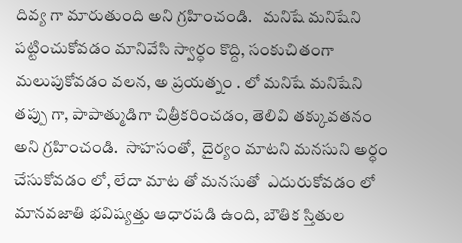దివ్య గా మారుతుంది అని గ్రహించండి.   మనిషే మనిషేని పట్టించుకోవడం మానివేసి స్వార్ధం కొద్ది, సంకుచితంగా మలుపుకోవడం వలన, అ ప్రయత్నం . లో మనిషే మనిషేని  తప్పు గా, పాపాత్ముడిగా చిత్రీకరించడం, తెలివి తక్కువతనం అని గ్రహించండి.  సాహసంతో,  దైర్యం మాటని మనసుని అర్ధం చేసుకోవడం లో, లేదా మాట తో మనసుతో  ఎదురుకోవడం లో మానవజాతి భవిష్యత్తు ఆధారపడి ఉంది, బౌతిక స్తితుల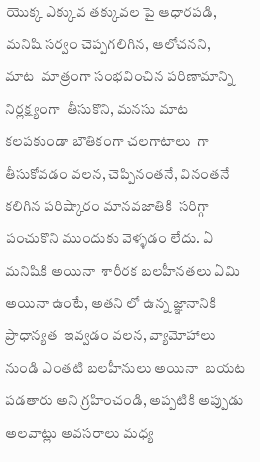యొక్క ఎక్కువ తక్కువల పై ఆధారపడి,  మనిషి సర్వం చెప్పగలిగిన, ఆలోచనని,  మాట  మాత్రంగా సంభవించిన పరిణామాన్ని  నిర్లక్ష్యంగా  తీసుకొని, మనసు మాట కలపకుండా బౌతికంగా చలగాటాలు  గా తీసుకోవడం వలన, చెప్పినంతనే, వినంతనే కలిగిన పరిష్కారం మానవజాతికి  సరిగ్గా పంచుకొని ముందుకు వెళ్ళడం లేదు. ఏ మనిషికి అయినా  శారీరక బలహీనతలు ఏమి అయినా ఉంటే, అతని లో ఉన్న జ్ఞానానికి ప్రాధాన్యత  ఇవ్వడం వలన, వ్యామోహాలు నుండి ఎంతటి బలహీనులు అయినా  బయట పడతారు అని గ్రహించండి, అప్పటికి అప్పుడు అలవాట్లు అవసరాలు మధ్య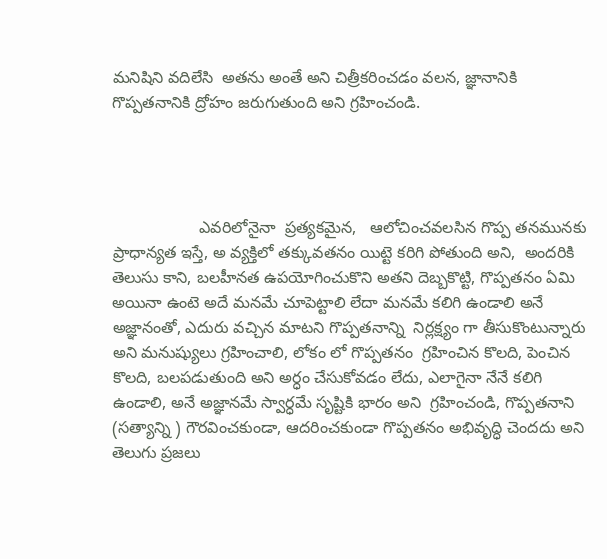మనిషిని వదిలేసి  అతను అంతే అని చిత్రీకరించడం వలన, జ్ఞానానికి గొప్పతనానికి ద్రోహం జరుగుతుంది అని గ్రహించండి.




                   ఎవరిలోనైనా  ప్రత్యకమైన,   ఆలోచించవలసిన గొప్ప తనమునకు ప్రాధాన్యత ఇస్తే, అ వ్యక్తిలో తక్కువతనం యిట్టె కరిగి పోతుంది అని,  అందరికి తెలుసు కాని, బలహీనత ఉపయోగించుకొని అతని దెబ్బకొట్టి, గొప్పతనం ఏమి అయినా ఉంటె అదే మనమే చూపెట్టాలి లేదా మనమే కలిగి ఉండాలి అనే అజ్ఞానంతో, ఎదురు వచ్చిన మాటని గొప్పతనాన్ని  నిర్లక్ష్యం గా తీసుకొంటున్నారు అని మనుష్యులు గ్రహించాలి, లోకం లో గొప్పతనం  గ్రహించిన కొలది, పెంచిన కొలది, బలపడుతుంది అని అర్ధం చేసుకోవడం లేదు, ఎలాగైనా నేనే కలిగి ఉండాలి, అనే అజ్ఞానమే స్వార్ధమే సృష్టికి భారం అని  గ్రహించండి, గొప్పతనాని (సత్యాన్ని ) గౌరవించకుండా, ఆదరించకుండా గొప్పతనం అభివృద్ధి చెందదు అని తెలుగు ప్రజలు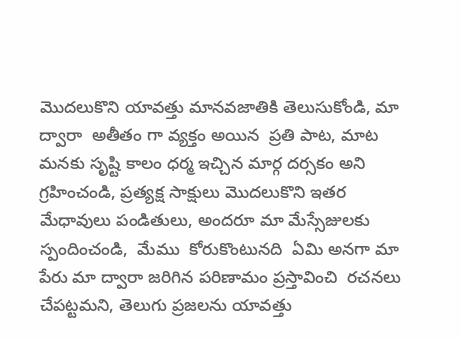మొదలుకొని యావత్తు మానవజాతికి తెలుసుకోండి, మా ద్వారా  అతీతం గా వ్యక్తం అయిన  ప్రతి పాట, మాట మనకు సృష్టి కాలం ధర్మ ఇచ్చిన మార్గ దర్సకం అని గ్రహించండి, ప్రత్యక్ష సాక్షులు మొదలుకొని ఇతర మేధావులు పండితులు, అందరూ మా మేస్సేజులకు స్పందించండి,  మేము  కోరుకొంటునది  ఏమి అనగా మా  పేరు మా ద్వారా జరిగిన పరిణామం ప్రస్తావించి  రచనలు చేపట్టమని, తెలుగు ప్రజలను యావత్తు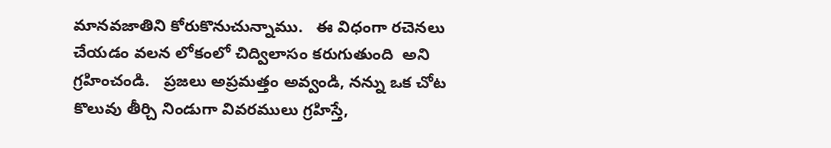మానవజాతిని కోరుకొనుచున్నాము.   ఈ విధంగా రచెనలు  చేయడం వలన లోకంలో చిద్విలాసం కరుగుతుంది  అని గ్రహించండి.   ప్రజలు అప్రమత్తం అవ్వండి, నన్ను ఒక చోట కొలువు తీర్చి నిండుగా వివరములు గ్రహిస్తే,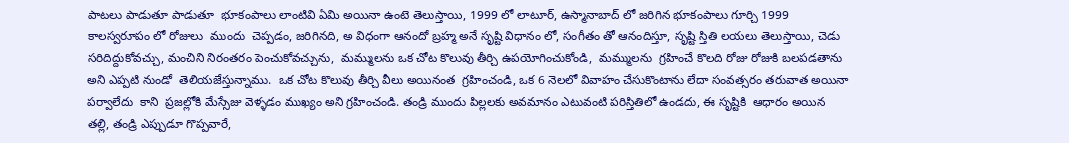పాటలు పాడుతూ పాడుతూ  భూకంపాలు లాంటివి ఏమి అయినా ఉంటె తెలుస్తాయి, 1999 లో లాటూర్, ఉస్మానాబాద్ లో జరిగిన భూకంపాలు గూర్చి 1999 కాలస్వరూపం లో రోజులు  ముందు  చెప్పడం, జరిగినది, అ విధంగా ఆనందో బ్రహ్మ అనే సృష్టి విధానం లో, సంగీతం తో ఆనందిస్తూ, సృష్టి స్తితి లయలు తెలుస్తాయి, చెడు  సరిదిద్దుకోవచ్చు, మంచిని నిరంతరం పెంచుకోవచ్చును,  మమ్ములను ఒక చోట కొలువు తీర్చి ఉపయోగించుకోండి,  మమ్ములను  గ్రహించే కొలది రోజు రోజుకి బలపడతాను అని ఎప్పటి నుండో  తెలియజేస్తున్నాము.  ఒక చోట కొలువు తీర్చి వీలు అయినంత  గ్రహించండి, ఒక 6 నెలలో వివాహం చేసుకొంటాను లేదా సంవత్సరం తరువాత అయినా పర్వాలేదు  కాని  ప్రజల్లోకి మేస్సేజు వెళ్ళడం ముఖ్యం అని గ్రహించండి. తండ్రి ముందు పిల్లలకు అవమానం ఎటువంటి పరిస్తితిలో ఉండదు, ఈ సృష్టికి  ఆధారం అయిన   తల్లి, తండ్రి ఎప్పుడూ గొప్పవారే,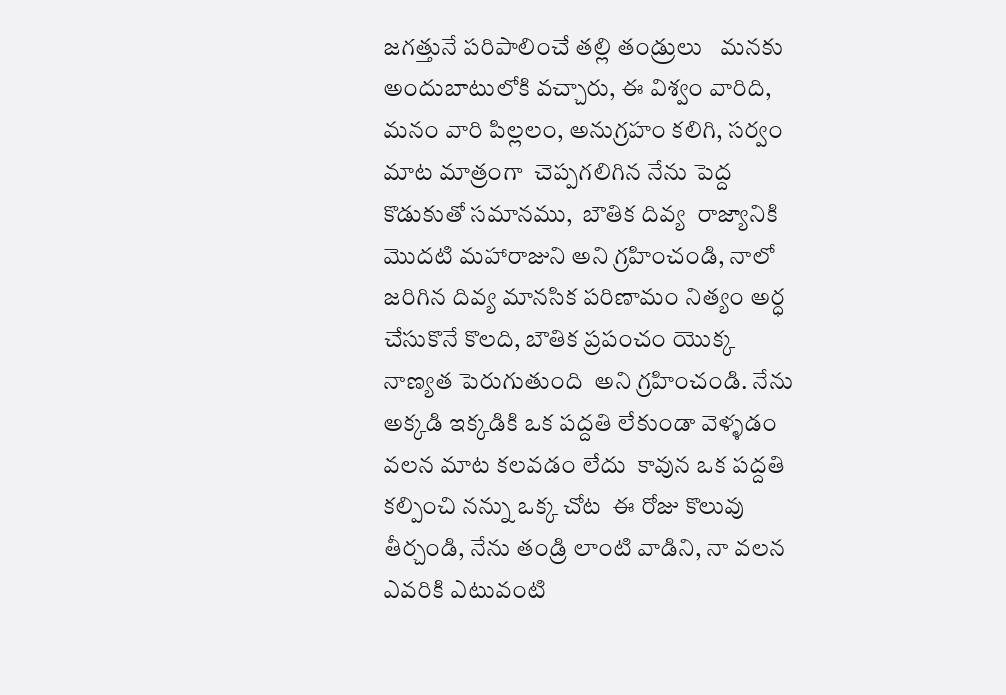జగత్తునే పరిపాలించే తల్లి తండ్రులు   మనకు  అందుబాటులోకి వచ్చారు, ఈ విశ్వం వారిది, మనం వారి పిల్లలం, అనుగ్రహం కలిగి, సర్వం మాట మాత్రంగా  చెప్పగలిగిన నేను పెద్ద కొడుకుతో సమానము,  బౌతిక దివ్య  రాజ్యానికి మొదటి మహారాజుని అని గ్రహించండి, నాలో జరిగిన దివ్య మానసిక పరిణామం నిత్యం అర్ధ చేసుకొనే కొలది, బౌతిక ప్రపంచం యొక్క  నాణ్యత పెరుగుతుంది  అని గ్రహించండి. నేను అక్కడి ఇక్కడికి ఒక పద్దతి లేకుండా వెళ్ళడం వలన మాట కలవడం లేదు  కావున ఒక పద్దతి కల్పించి నన్ను ఒక్క చోట  ఈ రోజు కొలువు తీర్చండి, నేను తండ్రి లాంటి వాడిని, నా వలన ఎవరికి ఎటువంటి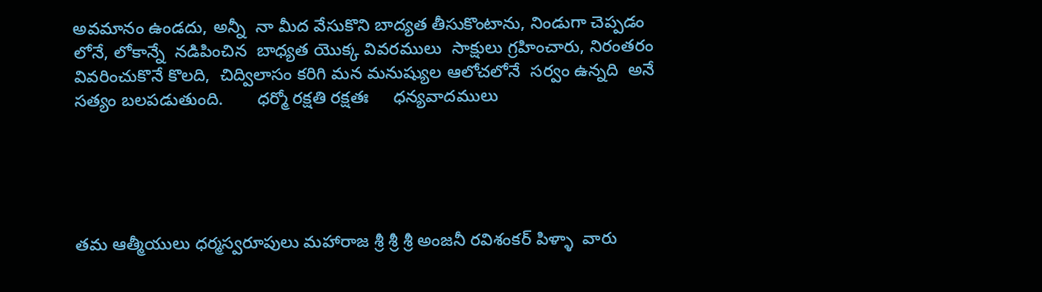అవమానం ఉండదు, అన్నీ  నా మీద వేసుకొని బాద్యత తీసుకొంటాను, నిండుగా చెప్పడం లోనే, లోకాన్నే  నడిపించిన  బాధ్యత యొక్క వివరములు  సాక్షులు గ్రహించారు, నిరంతరం వివరించుకొనే కొలది,  చిద్విలాసం కరిగి మన మనుష్యుల ఆలోచలోనే  సర్వం ఉన్నది  అనే సత్యం బలపడుతుంది.       ధర్మో రక్షతి రక్షతః     ధన్యవాదములు





తమ ఆత్మీయులు ధర్మస్వరూపులు మహారాజ శ్రీ శ్రీ శ్రీ అంజనీ రవిశంకర్ పిళ్ళా  వారు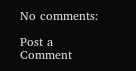No comments:

Post a Comment